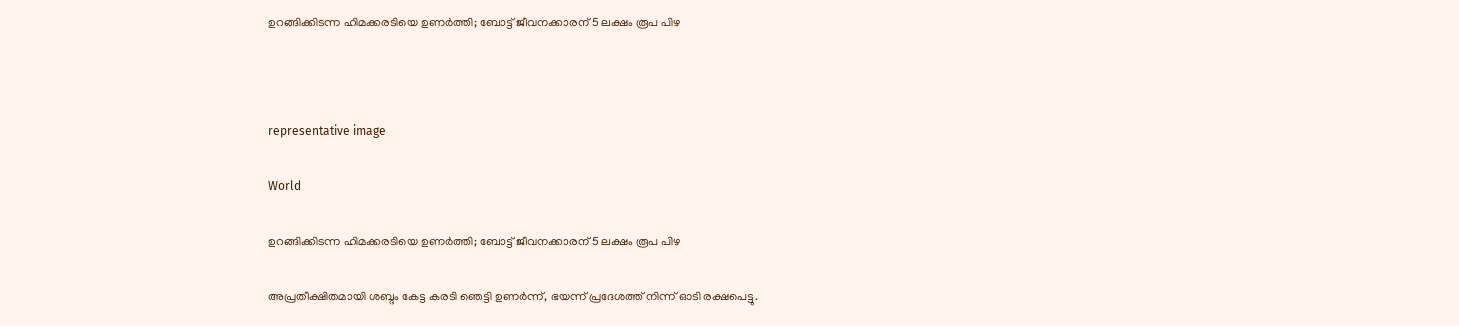ഉറങ്ങിക്കിടന്ന ഹിമക്കരടിയെ ഉണർത്തി; ബോട്ട് ജീവനക്കാരന് 5 ലക്ഷം രൂപ പിഴ



representative image

World

ഉറങ്ങിക്കിടന്ന ഹിമക്കരടിയെ ഉണർത്തി; ബോട്ട് ജീവനക്കാരന് 5 ലക്ഷം രൂപ പിഴ

അപ്രതീക്ഷിതമായി ശബ്ദം കേട്ട കരടി ഞെട്ടി ഉണർന്ന്, ഭയന്ന് പ്രദേശത്ത് നിന്ന് ഓടി രക്ഷപെട്ടു.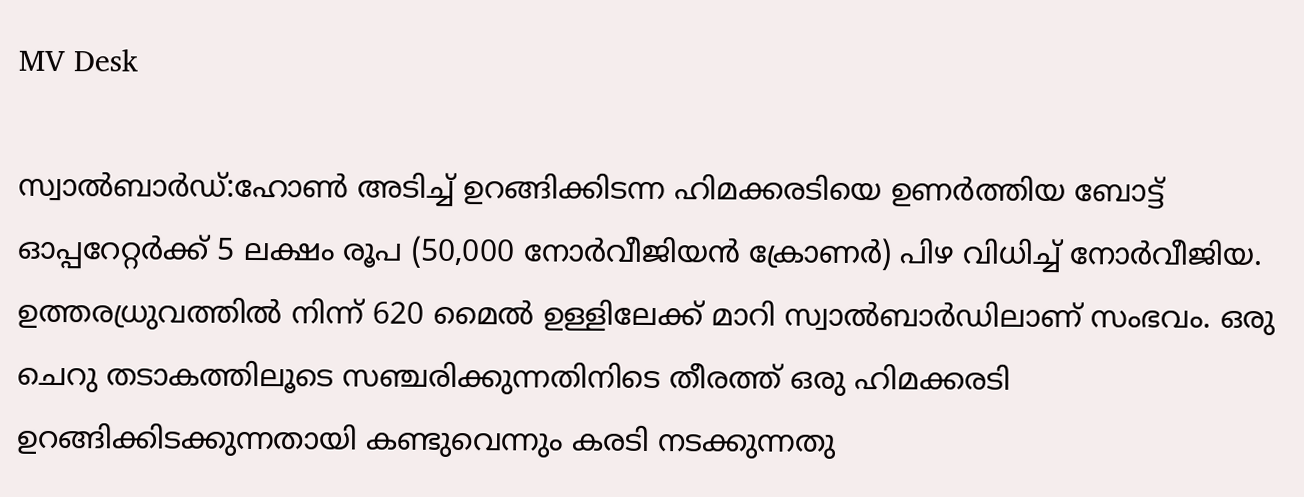MV Desk

സ്വാൽബാർഡ്:ഹോൺ അടിച്ച് ഉറങ്ങിക്കിടന്ന ഹിമക്കരടിയെ ഉണർത്തിയ ബോട്ട് ഓപ്പറേറ്റർക്ക് 5 ലക്ഷം രൂപ (50,000 നോർവീജിയൻ ക്രോണർ) പിഴ വിധിച്ച് നോർവീജിയ. ഉത്തരധ്രുവത്തിൽ നിന്ന് 620 മൈൽ ഉള്ളിലേക്ക് മാറി സ്വാൽബാർഡിലാണ് സംഭവം. ഒരു ചെറു തടാകത്തിലൂടെ സഞ്ചരിക്കുന്നതിനിടെ തീരത്ത് ഒരു ഹിമക്കരടി ഉറങ്ങിക്കിടക്കുന്നതായി കണ്ടുവെന്നും കരടി നടക്കുന്നതു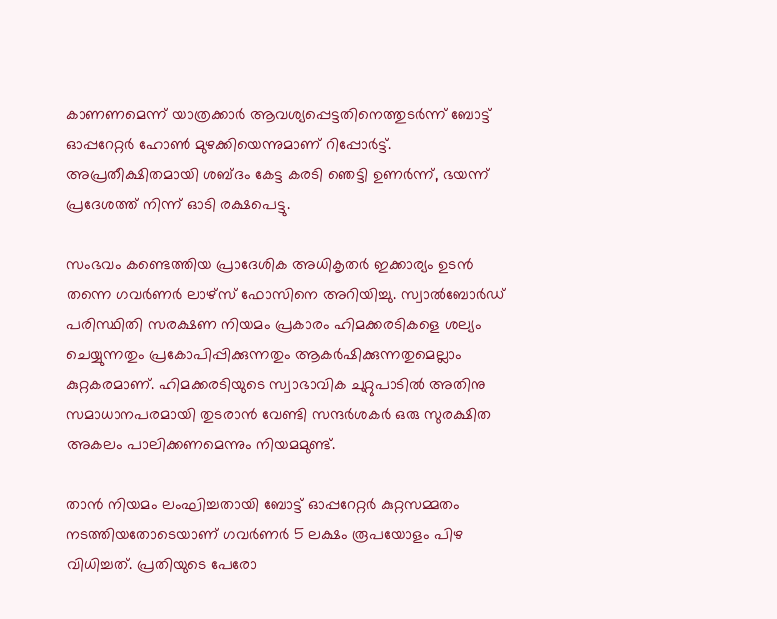കാണണമെന്ന് യാത്രക്കാർ ആവശ്യപ്പെട്ടതിനെത്തുടർന്ന് ബോട്ട് ഓപ്പറേറ്റർ ഹോൺ മുഴക്കിയെന്നുമാണ് റിപ്പോർട്ട്. അപ്രതീക്ഷിതമായി ശബ്ദം കേട്ട കരടി ഞെട്ടി ഉണർന്ന്, ഭയന്ന് പ്രദേശത്ത് നിന്ന് ഓടി രക്ഷപെട്ടു.

സംഭവം കണ്ടെത്തിയ പ്രാദേശിക അധികൃതർ ഇക്കാര്യം ഉടൻ തന്നെ ഗവർണർ ലാഴ്സ് ഫോസിനെ അറിയിച്ചു. സ്വാൽബോർഡ് പരിസ്ഥിതി സരക്ഷണ നിയമം പ്രകാരം ഹിമക്കരടികളെ ശല്യം ചെയ്യുന്നതും പ്രകോപിപ്പിക്കുന്നതും ആകർഷിക്കുന്നതുമെല്ലാം കുറ്റകരമാണ്. ഹിമക്കരടിയുടെ സ്വാഭാവിക ചുറ്റുപാടിൽ അതിനു സമാധാനപരമായി തുടരാൻ വേണ്ടി സന്ദർശകർ ഒരു സുരക്ഷിത അകലം പാലിക്കണമെന്നും നിയമമുണ്ട്.

താൻ നിയമം ലംഘിച്ചതായി ബോട്ട് ഓപ്പറേറ്റർ കുറ്റസമ്മതം നടത്തിയതോടെയാണ് ഗവർണർ 5 ലക്ഷം രൂപയോളം പിഴ വിധിച്ചത്. പ്രതിയുടെ പേരോ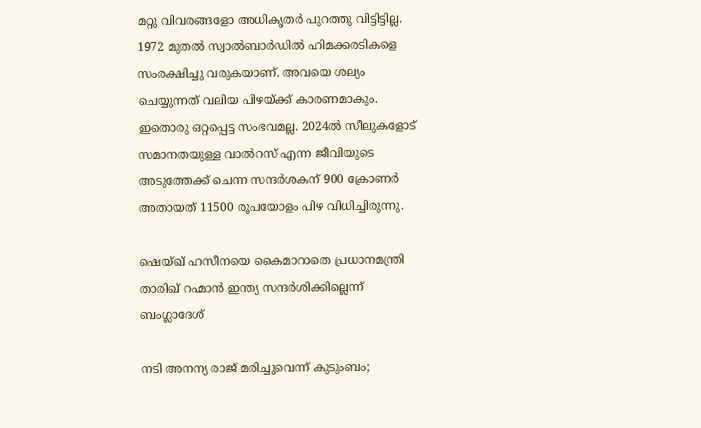മറ്റു വിവരങ്ങളോ അധികൃതർ പുറത്തു വിട്ടിട്ടില്ല. 1972 മുതൽ സ്വാൽബാർഡിൽ ഹിമക്കരടികളെ സംരക്ഷിച്ചു വരുകയാണ്. അവയെ ശല്യം ചെയ്യുന്നത് വലിയ പിഴയ്ക്ക് കാരണമാകും. ഇതൊരു ഒറ്റപ്പെട്ട സംഭവമല്ല. 2024ൽ സീലുകളോട് സമാനതയുള്ള വാൽറസ് എന്ന ജീവിയുടെ അടുത്തേക്ക് ചെന്ന സന്ദർശകന് 900 ക്രോണർ അതായത് 11500 രൂപയോളം പിഴ വിധിച്ചിരുന്നു.

ഷെയ്ഖ് ഹസീനയെ കൈമാറാതെ പ്രധാനമന്ത്രി താരിഖ് റഹ്മാൻ ഇന്ത‍്യ സന്ദർശിക്കില്ലെന്ന് ബംഗ്ലാദേശ്

നടി അനന്യ രാജ് മരിച്ചുവെന്ന് കുടുംബം;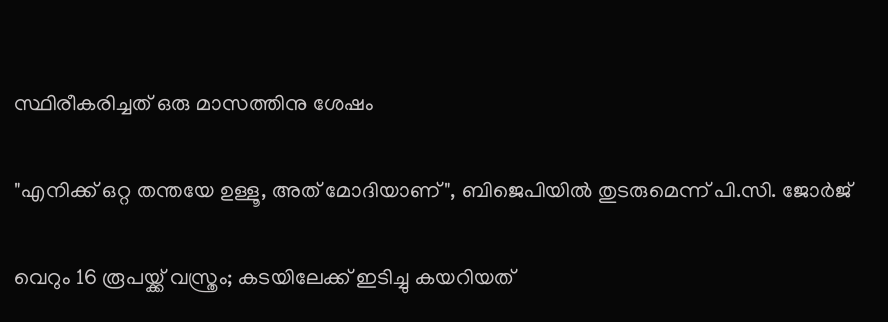സ്ഥിരീകരിച്ചത് ഒരു മാസത്തിനു ശേഷം

"എനിക്ക് ഒറ്റ തന്തയേ ഉള്ളൂ, അത് മോദിയാണ്", ബിജെപിയിൽ തുടരുമെന്ന് പി.സി. ജോർജ്

വെറും 16 രൂപയ്ക്ക് വസ്ത്രം; കടയിലേക്ക് ഇടിച്ചു കയറിയത്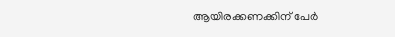ആയിരക്കണക്കിന് പേർ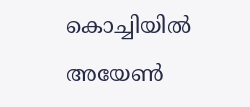കൊച്ചിയിൽ അയേൺ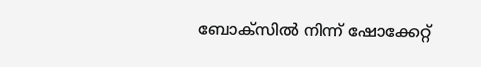ബോക്സിൽ നിന്ന് ഷോക്കേറ്റ്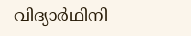വിദ്യാർഥിനി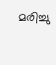മരിച്ചു